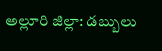అల్లూరి జిల్లా: డబ్బులు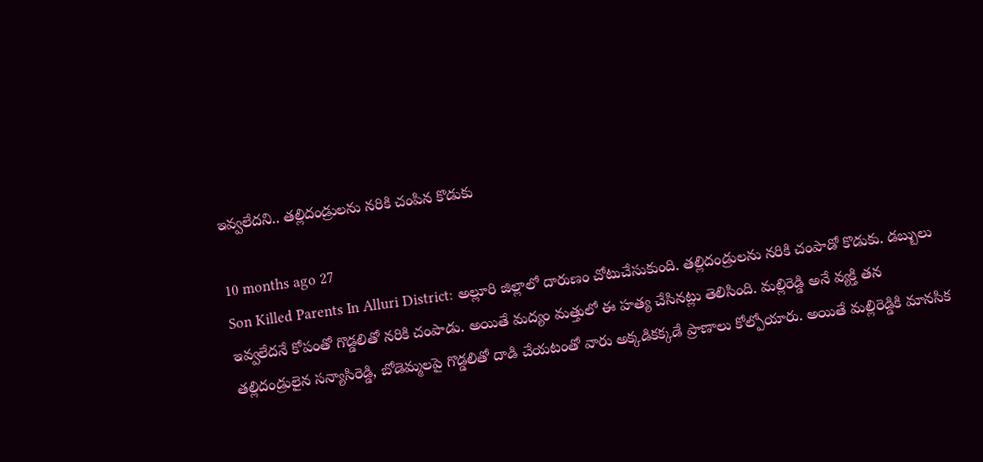ఇవ్వలేదని.. తల్లిదండ్రులను నరికి చంపిన కొడుకు

10 months ago 27
Son Killed Parents In Alluri District: అల్లూరి జిల్లాలో దారుణం చోటుచేసుకుంది. తల్లిదండ్రులను నరికి చంపాడో కొడుకు. డబ్బులు ఇవ్వలేదనే కోపంతో గొడ్డలితో నరికి చంపాడు. అయితే మద్యం మత్తులో ఈ హత్య చేసినట్లు తెలిసింది. మల్లిరెడ్డి అనే వ్యక్తి తన తల్లిదండ్రులైన సన్యాసిరెడ్డి, బోడెమ్మలపై గొడ్డలితో దాడి చేయటంతో వారు అక్కడికక్కడే ప్రాణాలు కోల్పోయారు. అయితే మల్లిరెడ్డికి మానసిక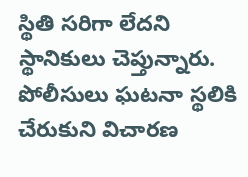స్థితి సరిగా లేదని స్థానికులు చెప్తున్నారు. పోలీసులు ఘటనా స్థలికి చేరుకుని విచారణ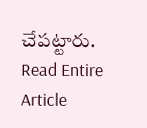చేపట్టారు.
Read Entire Article